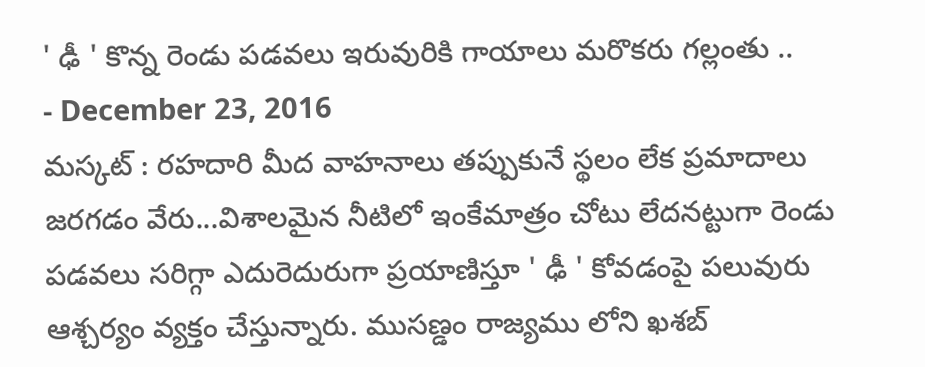' ఢీ ' కొన్న రెండు పడవలు ఇరువురికి గాయాలు మరొకరు గల్లంతు ..
- December 23, 2016
మస్కట్ : రహదారి మీద వాహనాలు తప్పుకునే స్థలం లేక ప్రమాదాలు జరగడం వేరు...విశాలమైన నీటిలో ఇంకేమాత్రం చోటు లేదనట్టుగా రెండు పడవలు సరిగ్గా ఎదురెదురుగా ప్రయాణిస్తూ ' ఢీ ' కోవడంపై పలువురు ఆశ్చర్యం వ్యక్తం చేస్తున్నారు. ముసణ్డం రాజ్యము లోని ఖశబ్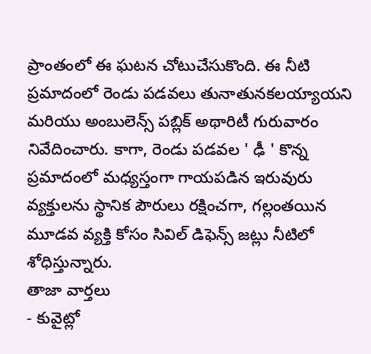ప్రాంతంలో ఈ ఘటన చోటుచేసుకొంది. ఈ నీటి ప్రమాదంలో రెండు పడవలు తునాతునకలయ్యాయని మరియు అంబులెన్స్ పబ్లిక్ అథారిటీ గురువారం నివేదించారు. కాగా, రెండు పడవల ' ఢీ ' కొన్న ప్రమాదంలో మధ్యస్తంగా గాయపడిన ఇరువురు వ్యక్తులను స్థానిక పౌరులు రక్షించగా, గల్లంతయిన మూడవ వ్యక్తి కోసం సివిల్ డిఫెన్స్ జట్లు నీటిలో శోధిస్తున్నారు.
తాజా వార్తలు
- కువైట్లో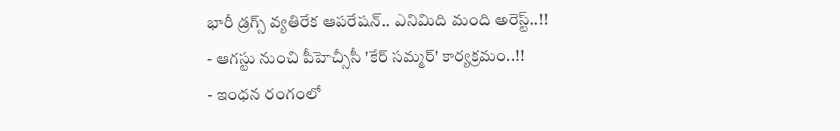భారీ డ్రగ్స్ వ్యతిరేక ఆపరేషన్.. ఎనిమిది మంది అరెస్ట్..!!
- ఆగస్టు నుంచి పీహెచ్సీసీ 'కేర్ సమ్మర్' కార్యక్రమం..!!
- ఇంధన రంగంలో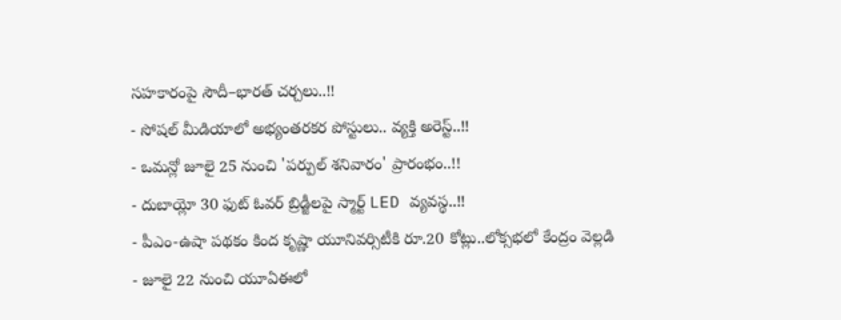సహకారంపై సౌదీ–భారత్ చర్చలు..!!
- సోషల్ మీడియాలో అభ్యంతరకర పోస్టులు.. వ్యక్తి అరెస్ట్..!!
- ఒమన్లో జూలై 25 నుంచి 'పర్పుల్ శనివారం' ప్రారంభం..!!
- దుబాయ్లో 30 ఫుట్ ఓవర్ బ్రిడ్జీలపై స్మార్ట్ LED వ్యవస్థ..!!
- పీఎం-ఉషా పథకం కింద కృష్ణా యూనివర్సిటీకి రూ.20 కోట్లు..లోక్సభలో కేంద్రం వెల్లడి
- జూలై 22 నుంచి యూఏఈలో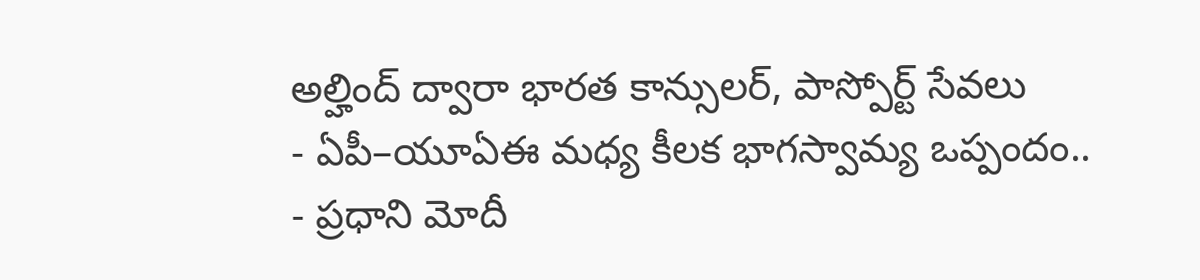అల్హింద్ ద్వారా భారత కాన్సులర్, పాస్పోర్ట్ సేవలు
- ఏపీ–యూఏఈ మధ్య కీలక భాగస్వామ్య ఒప్పందం..
- ప్రధాని మోదీ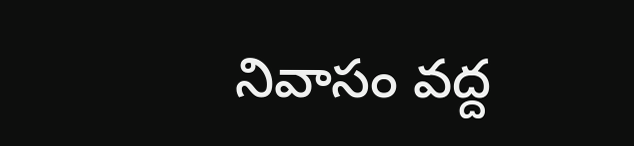నివాసం వద్ద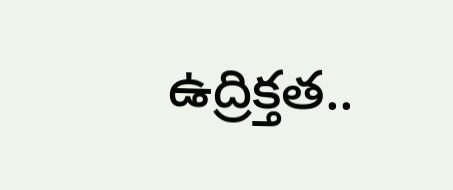ఉద్రిక్తత..